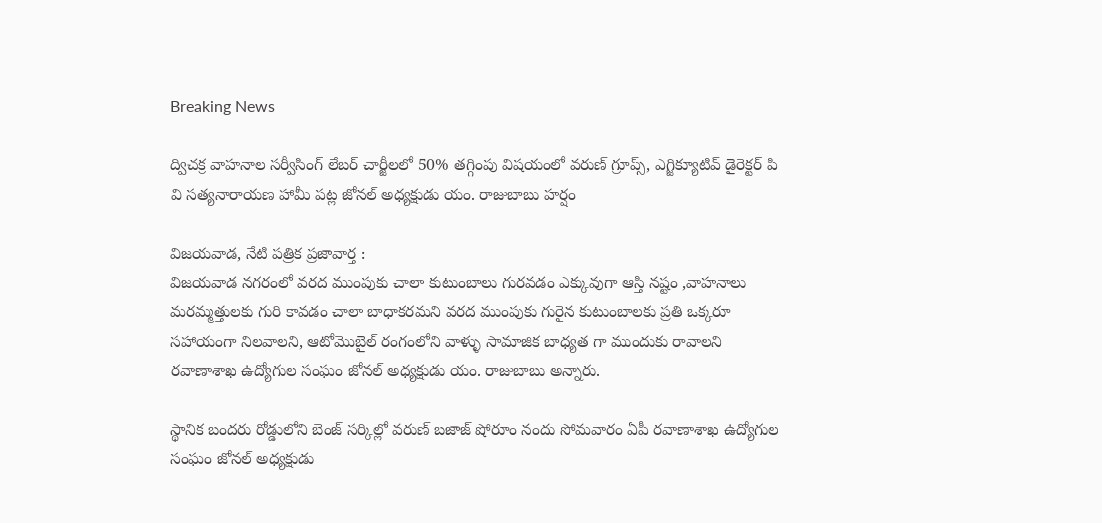Breaking News

ద్విచక్ర వాహనాల సర్వీసింగ్ లేబర్ చార్జీలలో 50% తగ్గింపు విషయంలో వరుణ్ గ్రూప్స్, ఎగ్జిక్యూటివ్ డైరెక్టర్ పి వి సత్యనారాయణ హామీ పట్ల జోనల్ అధ్యక్షుడు యం. రాజుబాబు హర్షం

విజయవాడ, నేటి పత్రిక ప్రజావార్త :
విజయవాడ నగరంలో వరద ముంపుకు చాలా కుటుంబాలు గురవడం ఎక్కువుగా ఆస్తి నష్టం ,వాహనాలు మరమ్మత్తులకు గురి కావడం చాలా బాధాకరమని వరద ముంపుకు గురైన కుటుంబాలకు ప్రతి ఒక్కరూ సహాయంగా నిలవాలని, ఆటోమొబైల్ రంగంలోని వాళ్ళు సామాజిక బాధ్యత గా ముందుకు రావాలని రవాణాశాఖ ఉద్యోగుల సంఘం జోనల్ అధ్యక్షుడు యం. రాజుబాబు అన్నారు.

స్థానిక బందరు రోడ్డులోని బెంజ్ సర్కిల్లో వరుణ్ బజాజ్ షోరూం నందు సోమవారం ఏపీ రవాణాశాఖ ఉద్యోగుల సంఘం జోనల్ అధ్యక్షుడు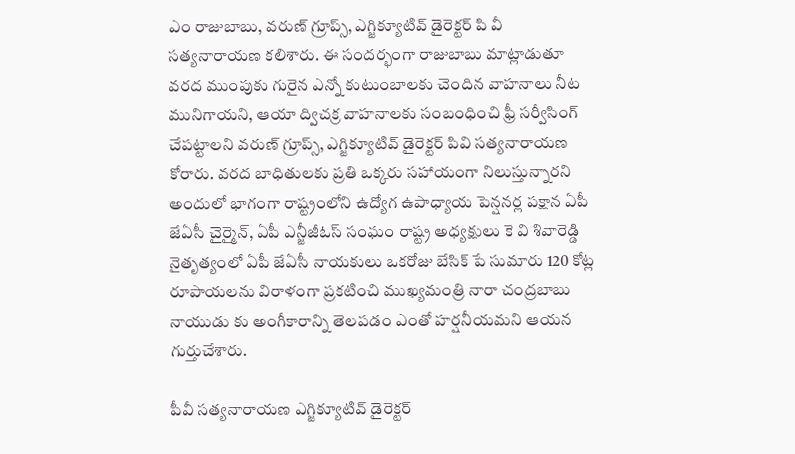ఎం రాజుబాబు, వరుణ్ గ్రూప్స్, ఎగ్జిక్యూటివ్ డైరెక్టర్ పి వీ సత్యనారాయణ కలిశారు. ఈ సందర్భంగా రాజుబాబు మాట్లాడుతూ వరద ముంపుకు గురైన ఎన్నో కుటుంబాలకు చెందిన వాహనాలు నీట మునిగాయని, ఆయా ద్విచక్ర వాహనాలకు సంబంధించి ఫ్రీ సర్వీసింగ్ చేపట్టాలని వరుణ్ గ్రూప్స్, ఎగ్జిక్యూటివ్ డైరెక్టర్ పివి సత్యనారాయణ కోరారు. వరద బాధితులకు ప్రతి ఒక్కరు సహాయంగా నిలుస్తున్నారని అందులో భాగంగా రాష్ట్రంలోని ఉద్యోగ ఉపాధ్యాయ పెన్షనర్ల పక్షాన ఏపీ జేఏసీ చైర్మైన్, ఏపీ ఎన్జీజీఓస్ సంఘం రాష్ట్ర అధ్యక్షులు కె వి శివారెడ్డి నైతృత్యంలో ఏపీ జేఏసీ నాయకులు ఒకరోజు బేసిక్ పే సుమారు 120 కోట్ల రూపాయలను విరాళంగా ప్రకటించి ముఖ్యమంత్రి నారా చంద్రబాబు నాయుడు కు అంగీకారాన్ని తెలపడం ఎంతో హర్షనీయమని ఆయన గుర్తుచేశారు.

పీవీ సత్యనారాయణ ఎగ్జిక్యూటివ్ డైరెక్టర్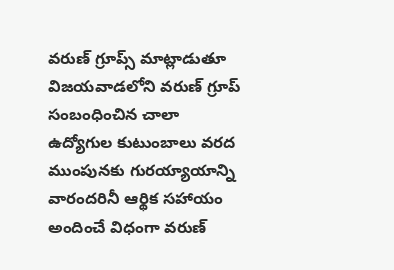వరుణ్ గ్రూప్స్ మాట్లాడుతూ విజయవాడలోని వరుణ్ గ్రూప్ సంబంధించిన చాలా ఉద్యోగుల కుటుంబాలు వరద ముంపునకు గురయ్యాయాన్ని వారందరినీ ఆర్థిక సహాయం అందించే విధంగా వరుణ్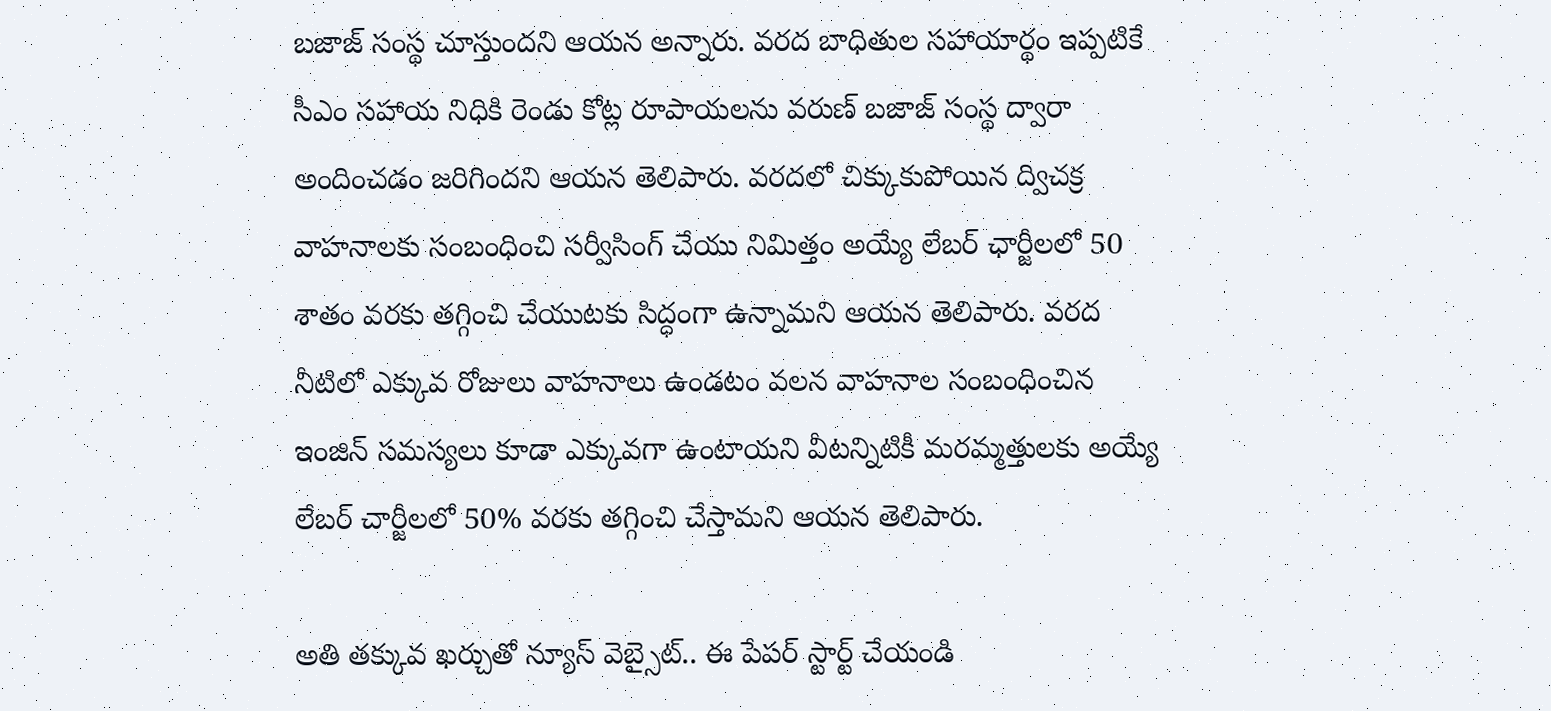బజాజ్ సంస్థ చూస్తుందని ఆయన అన్నారు. వరద బాధితుల సహాయార్థం ఇప్పటికే సీఎం సహాయ నిధికి రెండు కోట్ల రూపాయలను వరుణ్ బజాజ్ సంస్థ ద్వారా అందించడం జరిగిందని ఆయన తెలిపారు. వరదలో చిక్కుకుపోయిన ద్విచక్ర వాహనాలకు సంబంధించి సర్వీసింగ్ చేయు నిమిత్తం అయ్యే లేబర్ ఛార్జీలలో 50 శాతం వరకు తగ్గించి చేయుటకు సిద్ధంగా ఉన్నామని ఆయన తెలిపారు. వరద నీటిలో ఎక్కువ రోజులు వాహనాలు ఉండటం వలన వాహనాల సంబంధించిన ఇంజిన్ సమస్యలు కూడా ఎక్కువగా ఉంటాయని వీటన్నిటికీ మరమ్మత్తులకు అయ్యే లేబర్ చార్జీలలో 50% వరకు తగ్గించి చేస్తామని ఆయన తెలిపారు.

అతి తక్కువ ఖర్చుతో న్యూస్ వెబ్సైట్.. ఈ పేపర్ స్టార్ట్ చేయండి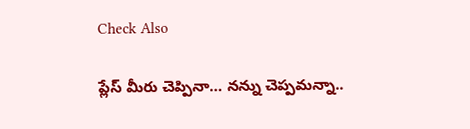Check Also

ప్లేస్ మీరు చెప్పినా… నన్ను చెప్పమన్నా..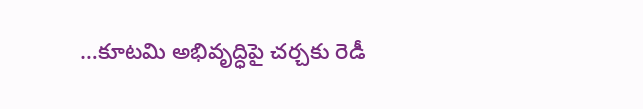…కూటమి అభివృద్ధిపై చర్చకు రెడీ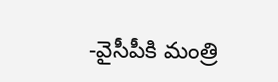-వైసీపీకి మంత్రి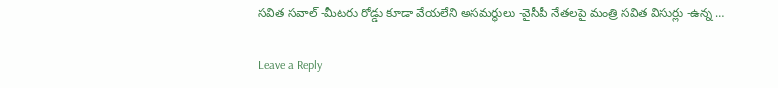సవిత సవాల్ -మీటరు రోడ్డు కూడా వేయలేని అసమర్థులు -వైసీపీ నేతలపై మంత్రి సవిత విసుర్లు -ఉన్న …

Leave a Reply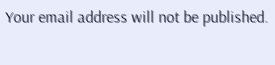Your email address will not be published.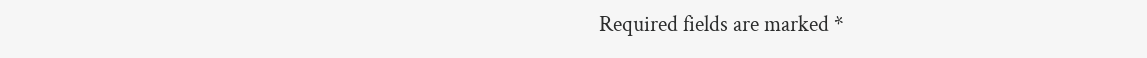Required fields are marked *